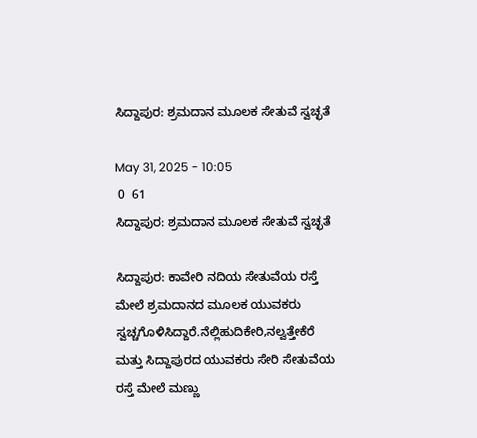ಸಿದ್ದಾಪುರ: ಶ್ರಮದಾನ ಮೂಲಕ ಸೇತುವೆ ಸ್ವಚ್ಛತೆ

May 31, 2025 - 10:05
 0  61
ಸಿದ್ದಾಪುರ: ಶ್ರಮದಾನ ಮೂಲಕ ಸೇತುವೆ ಸ್ವಚ್ಛತೆ

ಸಿದ್ದಾಪುರ: ಕಾವೇರಿ ನದಿಯ ಸೇತುವೆಯ ರಸ್ತೆ ಮೇಲೆ ಶ್ರಮದಾನದ ಮೂಲಕ ಯುವಕರು ಸ್ವಚ್ಚಗೊಳಿಸಿದ್ದಾರೆ.ನೆಲ್ಲಿಹುದಿಕೇರಿ,ನಲ್ವತ್ತೇಕೆರೆ ಮತ್ತು ಸಿದ್ದಾಪುರದ ಯುವಕರು ಸೇರಿ ಸೇತುವೆಯ ರಸ್ತೆ ಮೇಲೆ ಮಣ್ಣು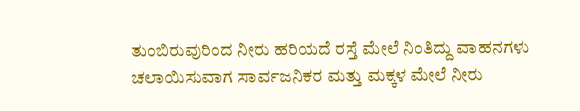ತುಂಬಿರುವುರಿಂದ ನೀರು ಹರಿಯದೆ ರಸ್ತೆ ಮೇಲೆ ನಿಂತಿದ್ದು ವಾಹನಗಳು ಚಲಾಯಿಸುವಾಗ ಸಾರ್ವಜನಿಕರ ಮತ್ತು ಮಕ್ಕಳ ಮೇಲೆ ನೀರು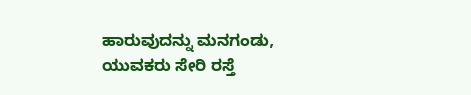ಹಾರುವುದನ್ನು ಮನಗಂಡು, ಯುವಕರು ಸೇರಿ ರಸ್ತೆ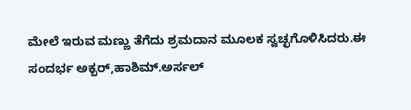ಮೇಲೆ ಇರುವ ಮಣ್ಣು ತೆಗೆದು ಶ್ರಮದಾನ ಮೂಲಕ ಸ್ವಚ್ಛಗೊಳಿಸಿದರು.ಈ ಸಂದರ್ಭ ಅಕ್ಬರ್,ಹಾಶಿಮ್.ಅರ್ಸಲ್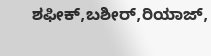ಶಫೀಕ್,ಬಶೀರ್,ರಿಯಾಜ್,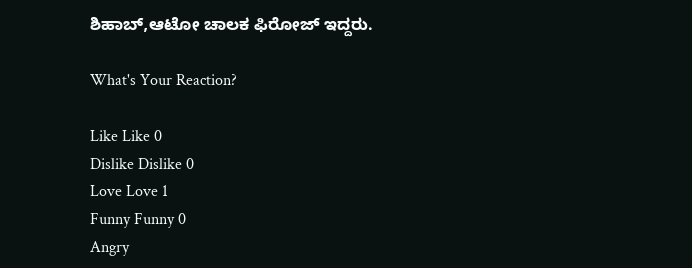ಶಿಹಾಬ್,ಆಟೋ ಚಾಲಕ ಫಿರೋಜ್ ಇದ್ದರು.

What's Your Reaction?

Like Like 0
Dislike Dislike 0
Love Love 1
Funny Funny 0
Angry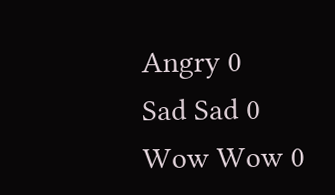Angry 0
Sad Sad 0
Wow Wow 0